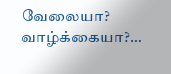வேலையா? வாழ்க்கையா?…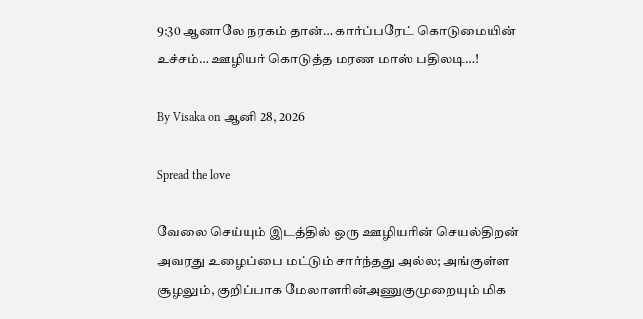9:30 ஆனாலே நரகம் தான்… கார்ப்பரேட் கொடுமையின் உச்சம்… ஊழியர் கொடுத்த மரண மாஸ் பதிலடி…!

By Visaka on ஆனி 28, 2026

Spread the love

வேலை செய்யும் இடத்தில் ஒரு ஊழியரின் செயல்திறன் அவரது உழைப்பை மட்டும் சார்ந்தது அல்ல; அங்குள்ள சூழலும், குறிப்பாக மேலாளரின்அணுகுமுறையும் மிக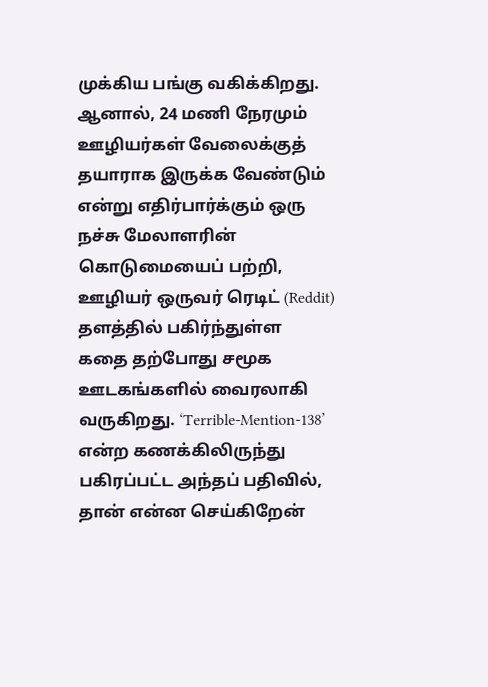முக்கிய பங்கு வகிக்கிறது. ஆனால், 24 மணி நேரமும் ஊழியர்கள் வேலைக்குத் தயாராக இருக்க வேண்டும் என்று எதிர்பார்க்கும் ஒரு நச்சு மேலாளரின் கொடுமையைப் பற்றி, ஊழியர் ஒருவர் ரெடிட் (Reddit) தளத்தில் பகிர்ந்துள்ள கதை தற்போது சமூக ஊடகங்களில் வைரலாகி வருகிறது. ‘Terrible-Mention-138’ என்ற கணக்கிலிருந்து பகிரப்பட்ட அந்தப் பதிவில், தான் என்ன செய்கிறேன்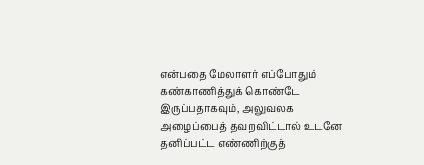என்பதை மேலாளர் எப்போதும் கண்காணித்துக் கொண்டே இருப்பதாகவும், அலுவலக அழைப்பைத் தவறவிட்டால் உடனே தனிப்பட்ட எண்ணிற்குத்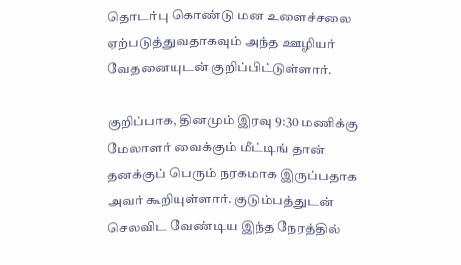தொடர்பு கொண்டு மன உளைச்சலை ஏற்படுத்துவதாகவும் அந்த ஊழியர் வேதனையுடன் குறிப்பிட்டுள்ளார்.

குறிப்பாக, தினமும் இரவு 9:30 மணிக்கு மேலாளர் வைக்கும் மீட்டிங் தான் தனக்குப் பெரும் நரகமாக இருப்பதாக அவர் கூறியுள்ளார். குடும்பத்துடன் செலவிட வேண்டிய இந்த நேரத்தில்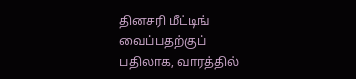தினசரி மீட்டிங் வைப்பதற்குப் பதிலாக, வாரத்தில்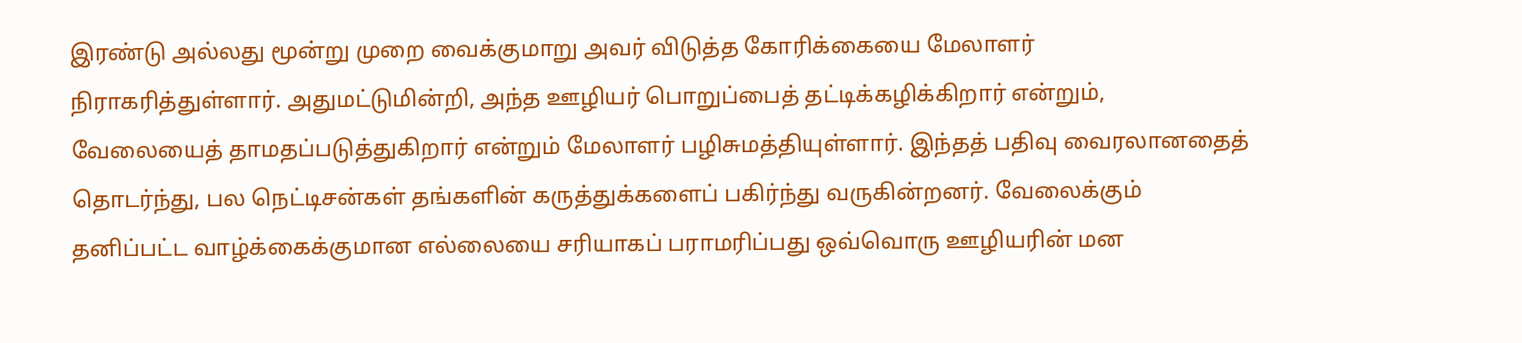இரண்டு அல்லது மூன்று முறை வைக்குமாறு அவர் விடுத்த கோரிக்கையை மேலாளர் நிராகரித்துள்ளார். அதுமட்டுமின்றி, அந்த ஊழியர் பொறுப்பைத் தட்டிக்கழிக்கிறார் என்றும், வேலையைத் தாமதப்படுத்துகிறார் என்றும் மேலாளர் பழிசுமத்தியுள்ளார். இந்தத் பதிவு வைரலானதைத் தொடர்ந்து, பல நெட்டிசன்கள் தங்களின் கருத்துக்களைப் பகிர்ந்து வருகின்றனர். வேலைக்கும் தனிப்பட்ட வாழ்க்கைக்குமான எல்லையை சரியாகப் பராமரிப்பது ஒவ்வொரு ஊழியரின் மன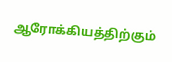ஆரோக்கியத்திற்கும்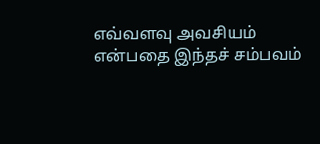எவ்வளவு அவசியம் என்பதை இந்தச் சம்பவம்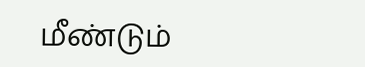மீண்டும்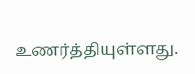உணர்த்தியுள்ளது.